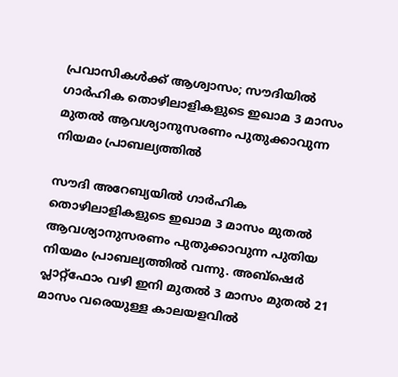പ്രവാസികള്‍ക്ക് ആശ്വാസം; സൗദിയില്‍ ഗാര്‍ഹിക തൊഴിലാളികളുടെ ഇഖാമ 3 മാസം മുതല്‍ ആവശ്യാനുസരണം പുതുക്കാവുന്ന നിയമം പ്രാബല്യത്തില്‍

സൗദി അറേബ്യയില്‍ ഗാര്‍ഹിക തൊഴിലാളികളുടെ ഇഖാമ 3 മാസം മുതല്‍ ആവശ്യാനുസരണം പുതുക്കാവുന്ന പുതിയ നിയമം പ്രാബല്യത്തില്‍ വന്നു. അബ്‌ഷെര്‍ പ്ലാറ്റ്‌ഫോം വഴി ഇനി മുതല്‍ 3 മാസം മുതല്‍ 21 മാസം വരെയുള്ള കാലയളവില്‍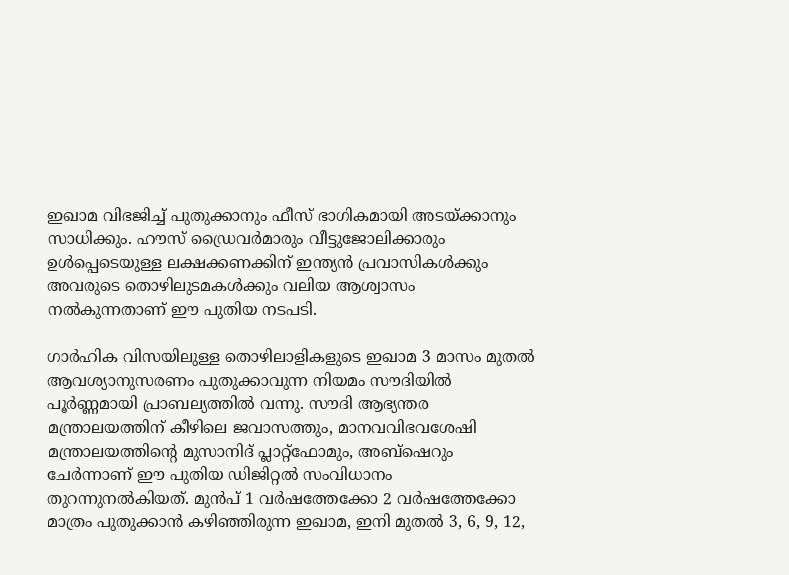ഇഖാമ വിഭജിച്ച് പുതുക്കാനും ഫീസ് ഭാഗികമായി അടയ്ക്കാനും സാധിക്കും. ഹൗസ് ഡ്രൈവര്‍മാരും വീട്ടുജോലിക്കാരും ഉള്‍പ്പെടെയുള്ള ലക്ഷക്കണക്കിന് ഇന്ത്യന്‍ പ്രവാസികള്‍ക്കും അവരുടെ തൊഴിലുടമകള്‍ക്കും വലിയ ആശ്വാസം നല്‍കുന്നതാണ് ഈ പുതിയ നടപടി.

ഗാര്‍ഹിക വിസയിലുള്ള തൊഴിലാളികളുടെ ഇഖാമ 3 മാസം മുതല്‍ ആവശ്യാനുസരണം പുതുക്കാവുന്ന നിയമം സൗദിയില്‍ പൂര്‍ണ്ണമായി പ്രാബല്യത്തില്‍ വന്നു. സൗദി ആഭ്യന്തര മന്ത്രാലയത്തിന് കീഴിലെ ജവാസത്തും, മാനവവിഭവശേഷി മന്ത്രാലയത്തിന്റെ മുസാനിദ് പ്ലാറ്റ്‌ഫോമും, അബ്‌ഷെറും ചേര്‍ന്നാണ് ഈ പുതിയ ഡിജിറ്റല്‍ സംവിധാനം തുറന്നുനല്‍കിയത്. മുന്‍പ് 1 വര്‍ഷത്തേക്കോ 2 വര്‍ഷത്തേക്കോ മാത്രം പുതുക്കാന്‍ കഴിഞ്ഞിരുന്ന ഇഖാമ, ഇനി മുതല്‍ 3, 6, 9, 12,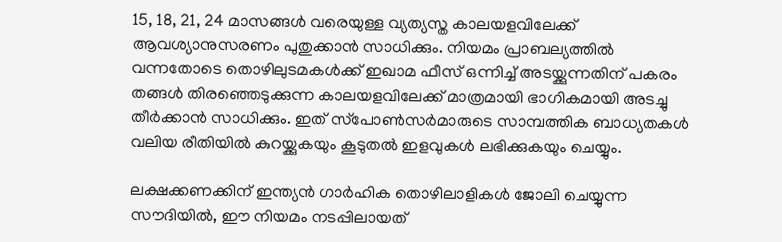15, 18, 21, 24 മാസങ്ങള്‍ വരെയുള്ള വ്യത്യസ്ത കാലയളവിലേക്ക് ആവശ്യാനുസരണം പുതുക്കാന്‍ സാധിക്കും. നിയമം പ്രാബല്യത്തില്‍ വന്നതോടെ തൊഴിലുടമകള്‍ക്ക് ഇഖാമ ഫീസ് ഒന്നിച്ച് അടയ്ക്കുന്നതിന് പകരം തങ്ങള്‍ തിരഞ്ഞെടുക്കുന്ന കാലയളവിലേക്ക് മാത്രമായി ഭാഗികമായി അടച്ചു തീര്‍ക്കാന്‍ സാധിക്കും. ഇത് സ്‌പോണ്‍സര്‍മാരുടെ സാമ്പത്തിക ബാധ്യതകള്‍ വലിയ രീതിയില്‍ കുറയ്ക്കുകയും കൂടുതല്‍ ഇളവുകള്‍ ലഭിക്കുകയും ചെയ്യും.

ലക്ഷക്കണക്കിന് ഇന്ത്യന്‍ ഗാര്‍ഹിക തൊഴിലാളികള്‍ ജോലി ചെയ്യുന്ന സൗദിയില്‍, ഈ നിയമം നടപ്പിലായത്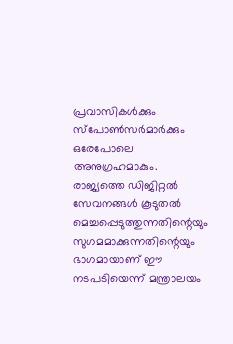പ്രവാസികള്‍ക്കും സ്‌പോണ്‍സര്‍മാര്‍ക്കും ഒരേപോലെ അനുഗ്രഹമാകും. രാജ്യത്തെ ഡിജിറ്റല്‍ സേവനങ്ങള്‍ കൂടുതല്‍ മെച്ചപ്പെടുത്തുന്നതിന്റെയും സുഗമമാക്കുന്നതിന്റെയും ഭാഗമായാണ് ഈ നടപടിയെന്ന് മന്ത്രാലയം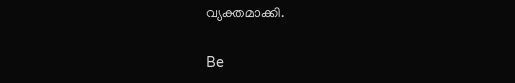വ്യക്തമാക്കി.

Be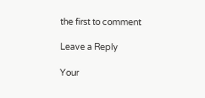the first to comment

Leave a Reply

Your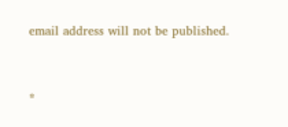email address will not be published.


*